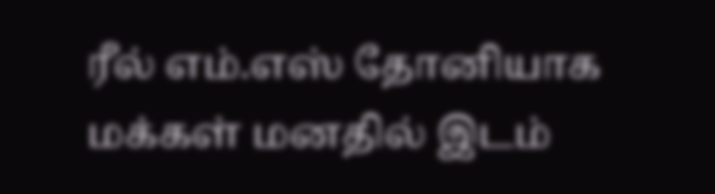ரீல் எம்.எஸ் தோனியாக மக்கள் மனதில் இடம்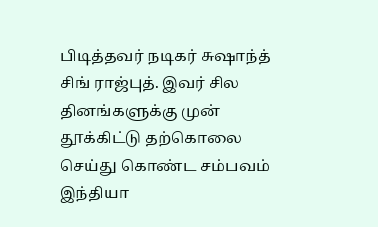பிடித்தவர் நடிகர் சுஷாந்த் சிங் ராஜ்புத். இவர் சில தினங்களுக்கு முன் தூக்கிட்டு தற்கொலை செய்து கொண்ட சம்பவம் இந்தியா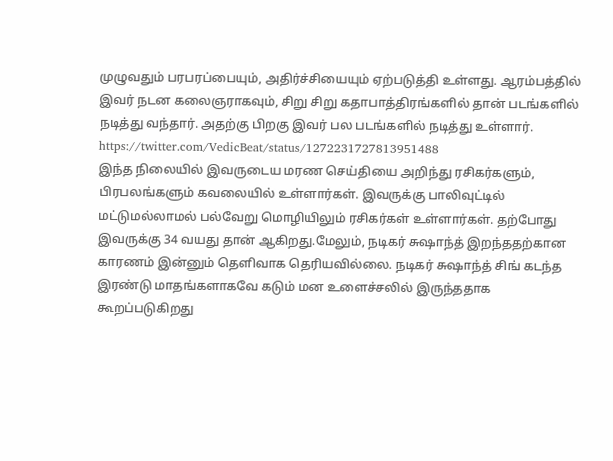முழுவதும் பரபரப்பையும், அதிர்ச்சியையும் ஏற்படுத்தி உள்ளது. ஆரம்பத்தில் இவர் நடன கலைஞராகவும், சிறு சிறு கதாபாத்திரங்களில் தான் படங்களில் நடித்து வந்தார். அதற்கு பிறகு இவர் பல படங்களில் நடித்து உள்ளார்.
https://twitter.com/VedicBeat/status/1272231727813951488
இந்த நிலையில் இவருடைய மரண செய்தியை அறிந்து ரசிகர்களும், பிரபலங்களும் கவலையில் உள்ளார்கள். இவருக்கு பாலிவுட்டில் மட்டுமல்லாமல் பல்வேறு மொழியிலும் ரசிகர்கள் உள்ளார்கள். தற்போது இவருக்கு 34 வயது தான் ஆகிறது.மேலும், நடிகர் சுஷாந்த் இறந்ததற்கான காரணம் இன்னும் தெளிவாக தெரியவில்லை. நடிகர் சுஷாந்த் சிங் கடந்த இரண்டு மாதங்களாகவே கடும் மன உளைச்சலில் இருந்ததாக கூறப்படுகிறது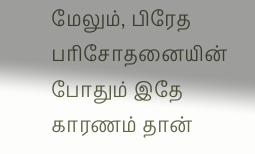மேலும், பிரேத பரிசோதனையின் போதும் இதே காரணம் தான்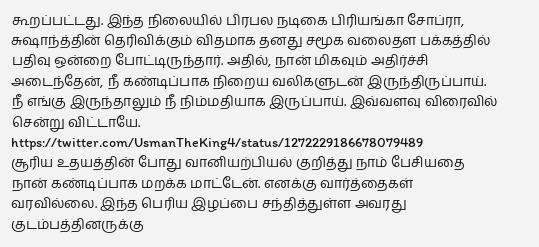கூறப்பட்டது. இந்த நிலையில் பிரபல நடிகை பிரியங்கா சோப்ரா, சுஷாந்த்தின் தெரிவிக்கும் விதமாக தனது சமூக வலைதள பக்கத்தில் பதிவு ஒன்றை போட்டிருந்தார். அதில், நான் மிகவும் அதிர்ச்சி அடைந்தேன், நீ கண்டிப்பாக நிறைய வலிகளுடன் இருந்திருப்பாய். நீ எங்கு இருந்தாலும் நீ நிம்மதியாக இருப்பாய். இவ்வளவு விரைவில் சென்று விட்டாயே.
https://twitter.com/UsmanTheKing4/status/1272229186678079489
சூரிய உதயத்தின் போது வானியற்பியல் குறித்து நாம் பேசியதை நான் கண்டிப்பாக மறக்க மாட்டேன். எனக்கு வார்த்தைகள் வரவில்லை. இந்த பெரிய இழப்பை சந்தித்துள்ள அவரது குடம்பத்தினருக்கு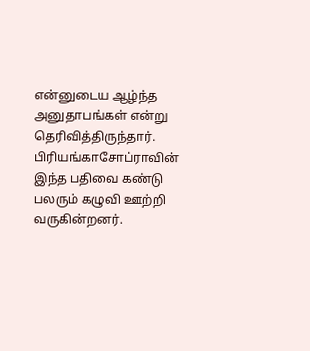என்னுடைய ஆழ்ந்த அனுதாபங்கள் என்று தெரிவித்திருந்தார். பிரியங்காசோப்ராவின் இந்த பதிவை கண்டு பலரும் கழுவி ஊற்றி வருகின்றனர்.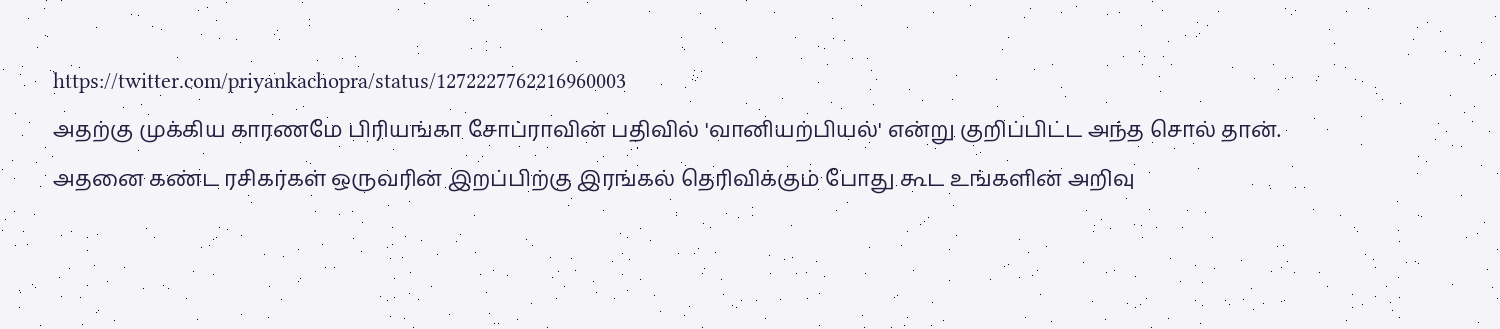https://twitter.com/priyankachopra/status/1272227762216960003
அதற்கு முக்கிய காரணமே பிரியங்கா சோப்ராவின் பதிவில் 'வானியற்பியல்' என்று குறிப்பிட்ட அந்த சொல் தான். அதனை கண்ட ரசிகர்கள் ஒருவரின் இறப்பிற்கு இரங்கல் தெரிவிக்கும் போது கூட உங்களின் அறிவு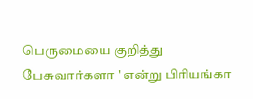பெருமையை குறித்து பேசுவார்களா ' என்று பிரியங்கா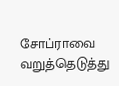சோப்ராவை வறுத்தெடுத்து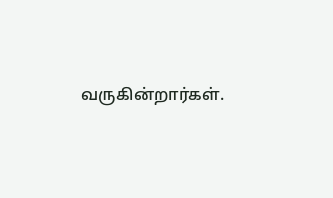வருகின்றார்கள்.